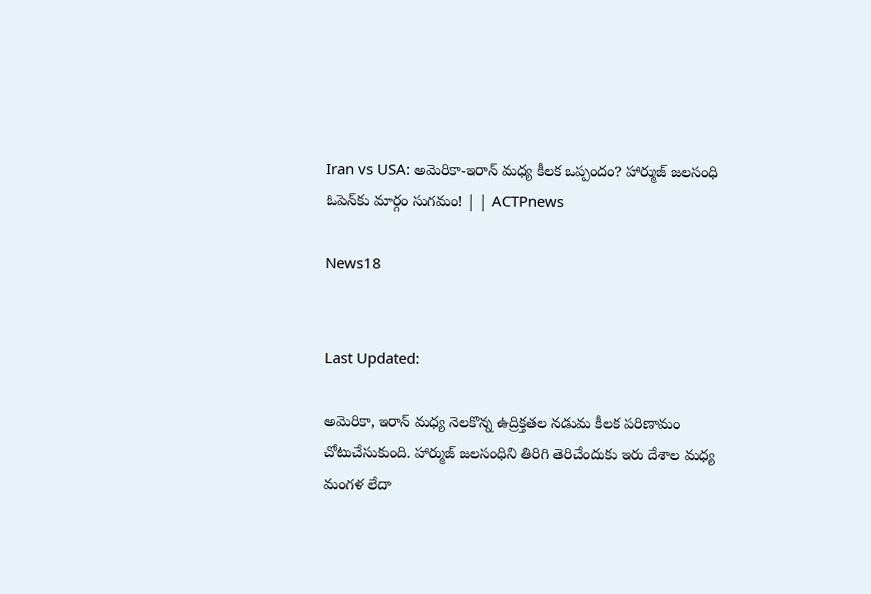Iran vs USA: అమెరికా-ఇరాన్ మధ్య కీలక ఒప్పందం? హార్ముజ్ జలసంధి ఓపెన్‌కు మార్గం సుగమం! | | ACTPnews

News18


Last Updated:

అమెరికా, ఇరాన్ మధ్య నెలకొన్న ఉద్రిక్తతల నడుమ కీలక పరిణామం చోటుచేసుకుంది. హార్ముజ్ జలసంధిని తిరిగి తెరిచేందుకు ఇరు దేశాల మధ్య మంగళ లేదా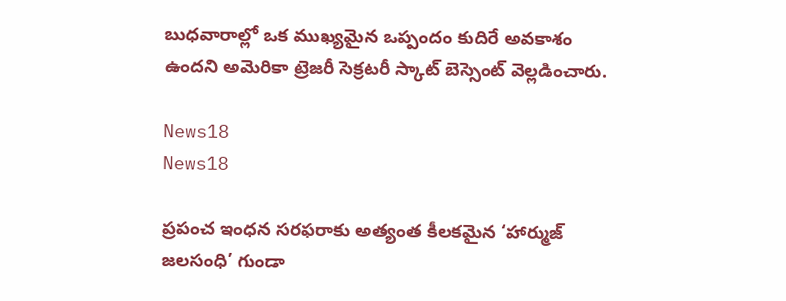బుధవారాల్లో ఒక ముఖ్యమైన ఒప్పందం కుదిరే అవకాశం ఉందని అమెరికా ట్రెజరీ సెక్రటరీ స్కాట్ బెస్సెంట్ వెల్లడించారు.

News18
News18

ప్రపంచ ఇంధన సరఫరాకు అత్యంత కీలకమైన ‘హార్ముజ్ జలసంధి’ గుండా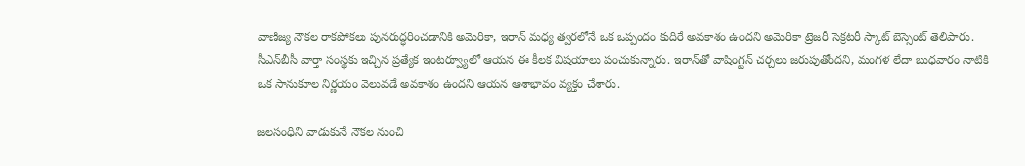వాణిజ్య నౌకల రాకపోకలు పునరుద్ధరించడానికి అమెరికా, ఇరాన్ మధ్య త్వరలోనే ఒక ఒప్పందం కుదిరే అవకాశం ఉందని అమెరికా ట్రెజరీ సెక్రటరీ స్కాట్ బెస్సెంట్ తెలిపారు. సీఎన్‌బీసీ వార్తా సంస్థకు ఇచ్చిన ప్రత్యేక ఇంటర్వ్యూలో ఆయన ఈ కీలక విషయాలు పంచుకున్నారు. ఇరాన్‌తో వాషింగ్టన్ చర్చలు జరుపుతోందని, మంగళ లేదా బుధవారం నాటికి ఒక సానుకూల నిర్ణయం వెలువడే అవకాశం ఉందని ఆయన ఆశాభావం వ్యక్తం చేశారు.

జలసంధిని వాడుకునే నౌకల నుంచి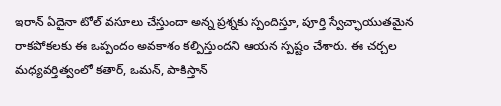ఇరాన్ ఏదైనా టోల్ వసూలు చేస్తుందా అన్న ప్రశ్నకు స్పందిస్తూ, పూర్తి స్వేచ్ఛాయుతమైన రాకపోకలకు ఈ ఒప్పందం అవకాశం కల్పిస్తుందని ఆయన స్పష్టం చేశారు. ఈ చర్చల మధ్యవర్తిత్వంలో కతార్, ఒమన్, పాకిస్తాన్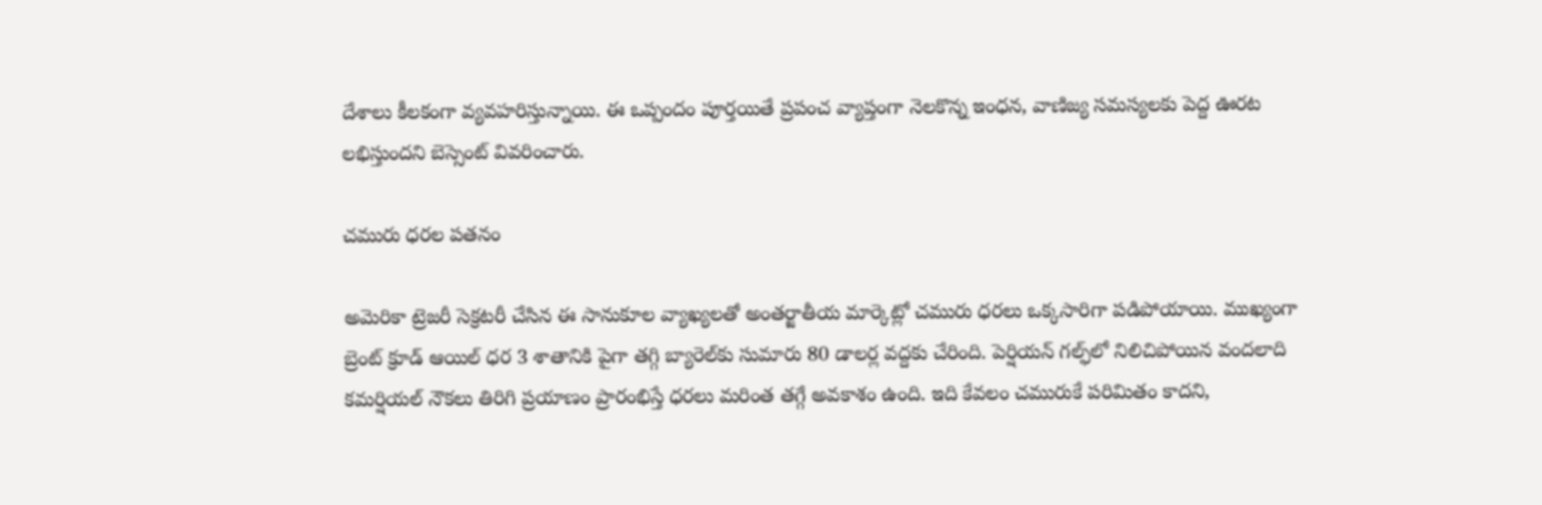దేశాలు కీలకంగా వ్యవహరిస్తున్నాయి. ఈ ఒప్పందం పూర్తయితే ప్రపంచ వ్యాప్తంగా నెలకొన్న ఇంధన, వాణిజ్య సమస్యలకు పెద్ద ఊరట లభిస్తుందని బెస్సెంట్ వివరించారు.

చమురు ధరల పతనం

అమెరికా ట్రెజరీ సెక్రటరీ చేసిన ఈ సానుకూల వ్యాఖ్యలతో అంతర్జాతీయ మార్కెట్లో చమురు ధరలు ఒక్కసారిగా పడిపోయాయి. ముఖ్యంగా బ్రెంట్ క్రూడ్ ఆయిల్ ధర 3 శాతానికి పైగా తగ్గి బ్యారెల్‌కు సుమారు 80 డాలర్ల వద్దకు చేరింది. పెర్షియన్ గల్ఫ్‌లో నిలిచిపోయిన వందలాది కమర్షియల్ నౌకలు తిరిగి ప్రయాణం ప్రారంభిస్తే ధరలు మరింత తగ్గే అవకాశం ఉంది. ఇది కేవలం చమురుకే పరిమితం కాదని,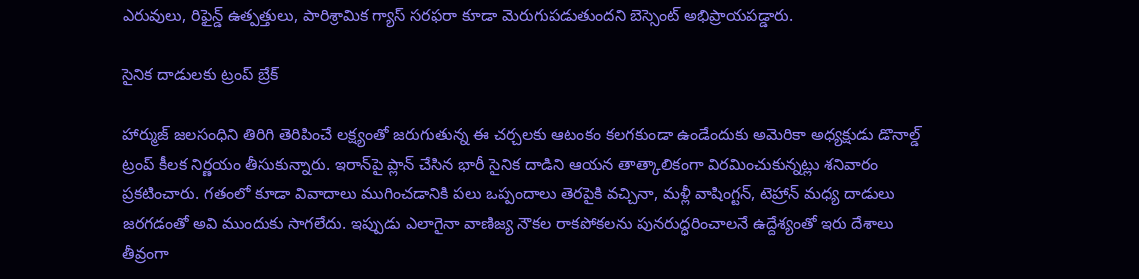ఎరువులు, రిఫైన్డ్ ఉత్పత్తులు, పారిశ్రామిక గ్యాస్ సరఫరా కూడా మెరుగుపడుతుందని బెస్సెంట్ అభిప్రాయపడ్డారు.

సైనిక దాడులకు ట్రంప్ బ్రేక్

హార్ముజ్ జలసంధిని తిరిగి తెరిపించే లక్ష్యంతో జరుగుతున్న ఈ చర్చలకు ఆటంకం కలగకుండా ఉండేందుకు అమెరికా అధ్యక్షుడు డొనాల్డ్ ట్రంప్ కీలక నిర్ణయం తీసుకున్నారు. ఇరాన్‌పై ప్లాన్ చేసిన భారీ సైనిక దాడిని ఆయన తాత్కాలికంగా విరమించుకున్నట్లు శనివారం ప్రకటించారు. గతంలో కూడా వివాదాలు ముగించడానికి పలు ఒప్పందాలు తెరపైకి వచ్చినా, మళ్లీ వాషింగ్టన్, టెహ్రాన్ మధ్య దాడులు జరగడంతో అవి ముందుకు సాగలేదు. ఇప్పుడు ఎలాగైనా వాణిజ్య నౌకల రాకపోకలను పునరుద్ధరించాలనే ఉద్దేశ్యంతో ఇరు దేశాలు తీవ్రంగా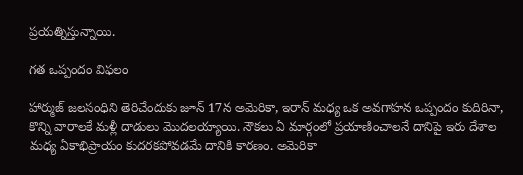ప్రయత్నిస్తున్నాయి.

గత ఒప్పందం విఫలం

హార్ముజ్ జలసంధిని తెరిచేందుకు జూన్ 17న అమెరికా, ఇరాన్ మధ్య ఒక అవగాహన ఒప్పందం కుదిరినా, కొన్ని వారాలకే మళ్లీ దాడులు మొదలయ్యాయి. నౌకలు ఏ మార్గంలో ప్రయాణించాలనే దానిపై ఇరు దేశాల మధ్య ఏకాభిప్రాయం కుదరకపోవడమే దానికి కారణం. అమెరికా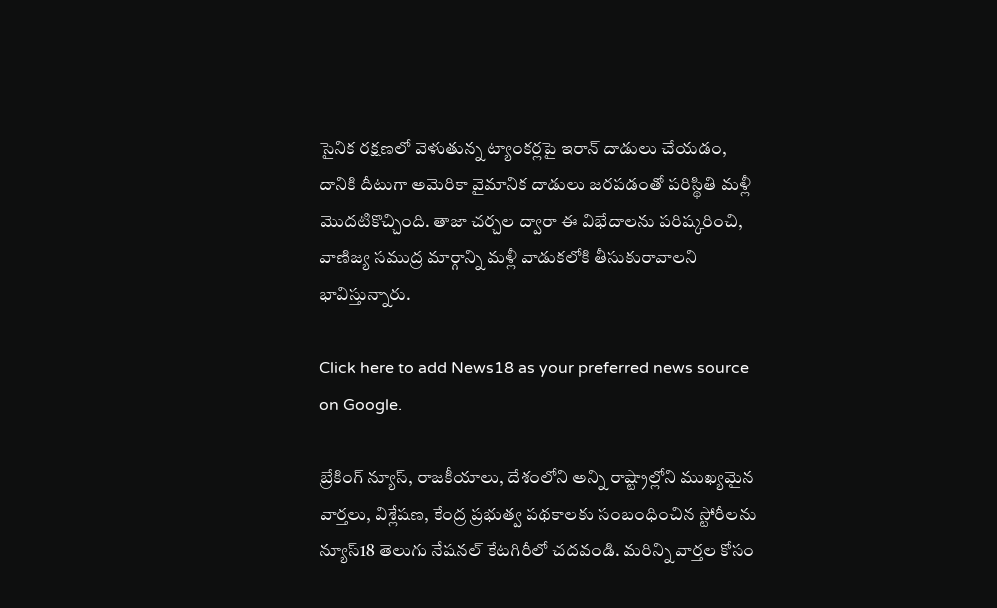సైనిక రక్షణలో వెళుతున్న ట్యాంకర్లపై ఇరాన్ దాడులు చేయడం, దానికి దీటుగా అమెరికా వైమానిక దాడులు జరపడంతో పరిస్థితి మళ్లీ మొదటికొచ్చింది. తాజా చర్చల ద్వారా ఈ విభేదాలను పరిష్కరించి, వాణిజ్య సముద్ర మార్గాన్ని మళ్లీ వాడుకలోకి తీసుకురావాలని భావిస్తున్నారు.

Click here to add News18 as your preferred news source on Google.

బ్రేకింగ్ న్యూస్, రాజకీయాలు, దేశంలోని అన్ని రాష్ట్రాల్లోని ముఖ్యమైన వార్తలు, విశ్లేషణ, కేంద్ర ప్రభుత్వ పథకాలకు సంబంధించిన స్టోరీలను న్యూస్18 తెలుగు నేషనల్ కేటగిరీలో చదవండి. మరిన్ని వార్తల కోసం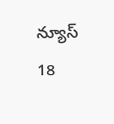న్యూస్ 18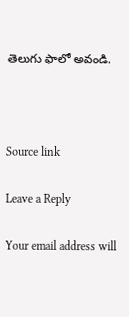తెలుగు ఫాలో అవండి.



Source link

Leave a Reply

Your email address will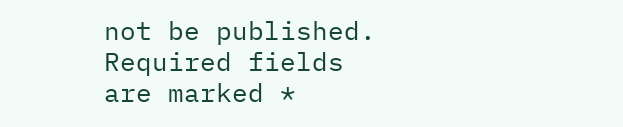not be published. Required fields are marked *